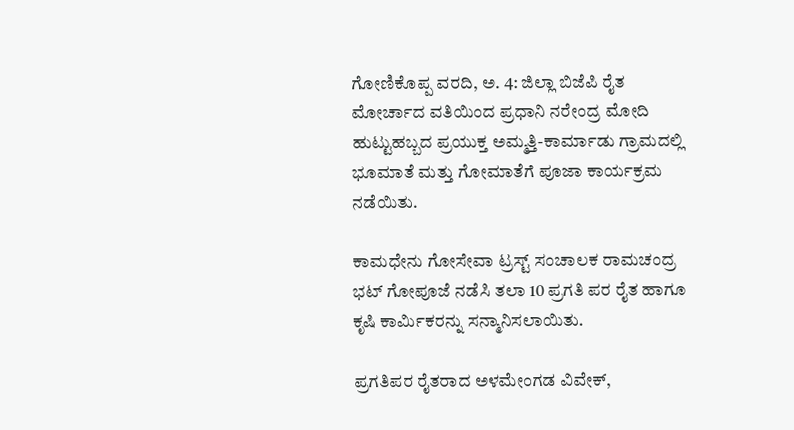ಗೋಣಿಕೊಪ್ಪ ವರದಿ, ಅ. 4: ಜಿಲ್ಲಾ ಬಿಜೆಪಿ ರೈತ ಮೋರ್ಚಾದ ವತಿಯಿಂದ ಪ್ರಧಾನಿ ನರೇಂದ್ರ ಮೋದಿ ಹುಟ್ಟುಹಬ್ಬದ ಪ್ರಯುಕ್ತ ಅಮ್ಮತ್ತಿ-ಕಾರ್ಮಾಡು ಗ್ರಾಮದಲ್ಲಿ ಭೂಮಾತೆ ಮತ್ತು ಗೋಮಾತೆಗೆ ಪೂಜಾ ಕಾರ್ಯಕ್ರಮ ನಡೆಯಿತು.

ಕಾಮಧೇನು ಗೋಸೇವಾ ಟ್ರಸ್ಟ್ ಸಂಚಾಲಕ ರಾಮಚಂದ್ರ ಭಟ್ ಗೋಪೂಜೆ ನಡೆಸಿ ತಲಾ 10 ಪ್ರಗತಿ ಪರ ರೈತ ಹಾಗೂ ಕೃಷಿ ಕಾರ್ಮಿಕರನ್ನು ಸನ್ಮಾನಿಸಲಾಯಿತು.

ಪ್ರಗತಿಪರ ರೈತರಾದ ಅಳಮೇಂಗಡ ವಿವೇಕ್,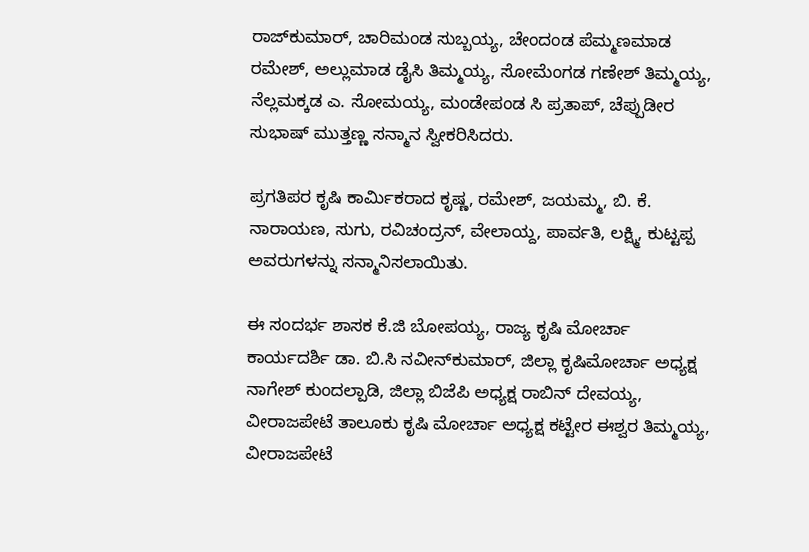ರಾಜ್‍ಕುಮಾರ್, ಚಾರಿಮಂಡ ಸುಬ್ಬಯ್ಯ, ಚೇಂದಂಡ ಪೆಮ್ಮಣಮಾಡ ರಮೇಶ್, ಅಲ್ಲುಮಾಡ ಡೈಸಿ ತಿಮ್ಮಯ್ಯ, ಸೋಮೆಂಗಡ ಗಣೇಶ್ ತಿಮ್ಮಯ್ಯ, ನೆಲ್ಲಮಕ್ಕಡ ಎ. ಸೋಮಯ್ಯ, ಮಂಡೇಪಂಡ ಸಿ ಪ್ರತಾಪ್, ಚೆಪ್ಪುಡೀರ ಸುಭಾಷ್ ಮುತ್ತಣ್ಣ ಸನ್ಮಾನ ಸ್ವೀಕರಿಸಿದರು.

ಪ್ರಗತಿಪರ ಕೃಷಿ ಕಾರ್ಮಿಕರಾದ ಕೃಷ್ಣ, ರಮೇಶ್, ಜಯಮ್ಮ, ಬಿ. ಕೆ. ನಾರಾಯಣ, ಸುಗು, ರವಿಚಂದ್ರನ್, ವೇಲಾಯ್ದ, ಪಾರ್ವತಿ, ಲಕ್ಷ್ಮಿ, ಕುಟ್ಟಪ್ಪ ಅವರುಗಳನ್ನು ಸನ್ಮಾನಿಸಲಾಯಿತು.

ಈ ಸಂದರ್ಭ ಶಾಸಕ ಕೆ.ಜಿ ಬೋಪಯ್ಯ, ರಾಜ್ಯ ಕೃಷಿ ಮೋರ್ಚಾ ಕಾರ್ಯದರ್ಶಿ ಡಾ. ಬಿ.ಸಿ ನವೀನ್‍ಕುಮಾರ್, ಜಿಲ್ಲಾ ಕೃಷಿಮೋರ್ಚಾ ಅಧ್ಯಕ್ಷ ನಾಗೇಶ್ ಕುಂದಲ್ಪಾಡಿ, ಜಿಲ್ಲಾ ಬಿಜೆಪಿ ಅಧ್ಯಕ್ಷ ರಾಬಿನ್ ದೇವಯ್ಯ, ವೀರಾಜಪೇಟೆ ತಾಲೂಕು ಕೃಷಿ ಮೋರ್ಚಾ ಅಧ್ಯಕ್ಷ ಕಟ್ಟೇರ ಈಶ್ವರ ತಿಮ್ಮಯ್ಯ, ವೀರಾಜಪೇಟೆ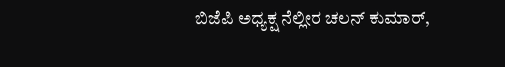ಬಿಜೆಪಿ ಅಧ್ಯಕ್ಷ ನೆಲ್ಲೀರ ಚಲನ್ ಕುಮಾರ್,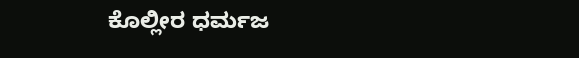ಕೊಲ್ಲೀರ ಧರ್ಮಜ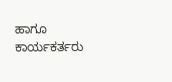ಹಾಗೂ ಕಾರ್ಯಕರ್ತರು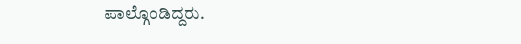ಪಾಲ್ಗೊಂಡಿದ್ದರು.